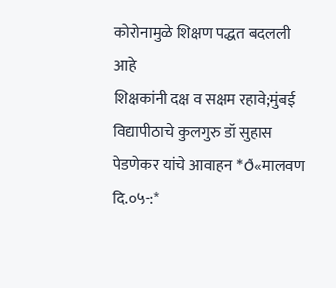कोरोनामुळे शिक्षण पद्धत बदलली आहे
शिक्षकांनी दक्ष व सक्षम रहावे;मुंबई विद्यापीठाचे कुलगुरु डॉ सुहास पेडणेकर यांचे आवाहन *ð«मालवण दि.०५-:*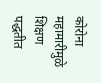कोरोना महामारीमुळे शिक्षण पद्धतीत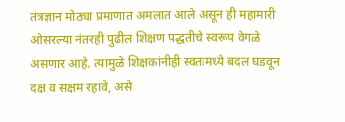तंत्रज्ञान मोठ्या प्रमाणात अमलात आले असून ही महामारी ओसरल्या नंतरही पुढील शिक्षण पद्धतीचे स्वरूप वेगळे असणार आहे. त्यामुळे शिक्षकांनीही स्वतःमध्ये बदल घडवून दक्ष व सक्षम रहावे, असे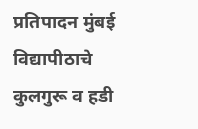प्रतिपादन मुंबई विद्यापीठाचे कुलगुरू व हडी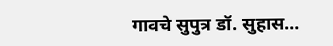गावचे सुपुत्र डॉ. सुहास…